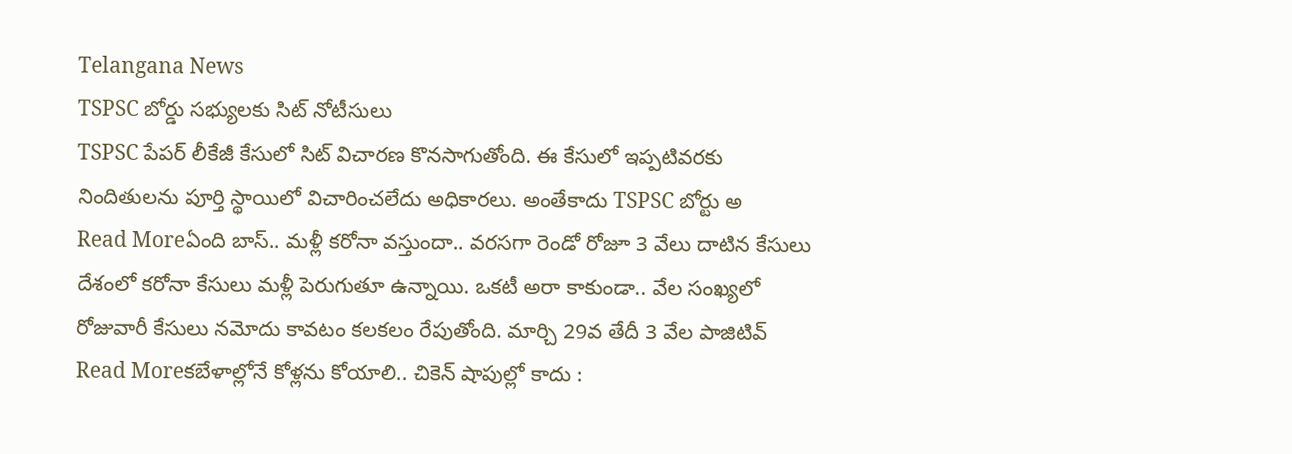Telangana News
TSPSC బోర్డు సభ్యులకు సిట్ నోటీసులు
TSPSC పేపర్ లీకేజీ కేసులో సిట్ విచారణ కొనసాగుతోంది. ఈ కేసులో ఇప్పటివరకు నిందితులను పూర్తి స్థాయిలో విచారించలేదు అధికారలు. అంతేకాదు TSPSC బోర్టు అ
Read Moreఏంది బాస్.. మళ్లీ కరోనా వస్తుందా.. వరసగా రెండో రోజూ 3 వేలు దాటిన కేసులు
దేశంలో కరోనా కేసులు మళ్లీ పెరుగుతూ ఉన్నాయి. ఒకటీ అరా కాకుండా.. వేల సంఖ్యలో రోజువారీ కేసులు నమోదు కావటం కలకలం రేపుతోంది. మార్చి 29వ తేదీ 3 వేల పాజిటివ్
Read Moreకబేళాల్లోనే కోళ్లను కోయాలి.. చికెన్ షాపుల్లో కాదు :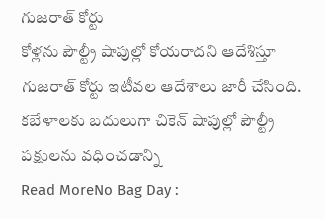గుజరాత్ కోర్టు
కోళ్లను పౌల్ట్రీ షాపుల్లో కోయరాదని ఆదేశిస్తూ గుజరాత్ కోర్టు ఇటీవల ఆదేశాలు జారీ చేసింది. కబేళాలకు బదులుగా చికెన్ షాపుల్లో పౌల్ట్రీ పక్షులను వధించడాన్ని
Read MoreNo Bag Day :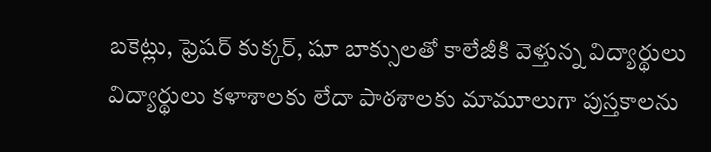బకెట్లు, ఫ్రెషర్ కుక్కర్, షూ బాక్సులతో కాలేజీకి వెళ్తున్న విద్యార్థులు
విద్యార్థులు కళాశాలకు లేదా పాఠశాలకు మామూలుగా పుస్తకాలను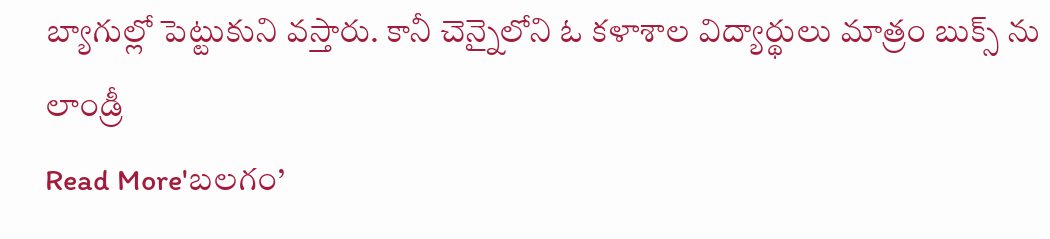బ్యాగుల్లో పెట్టుకుని వస్తారు. కానీ చెన్నైలోని ఓ కళాశాల విద్యార్థులు మాత్రం బుక్స్ ను లాండ్రీ
Read More'బలగం’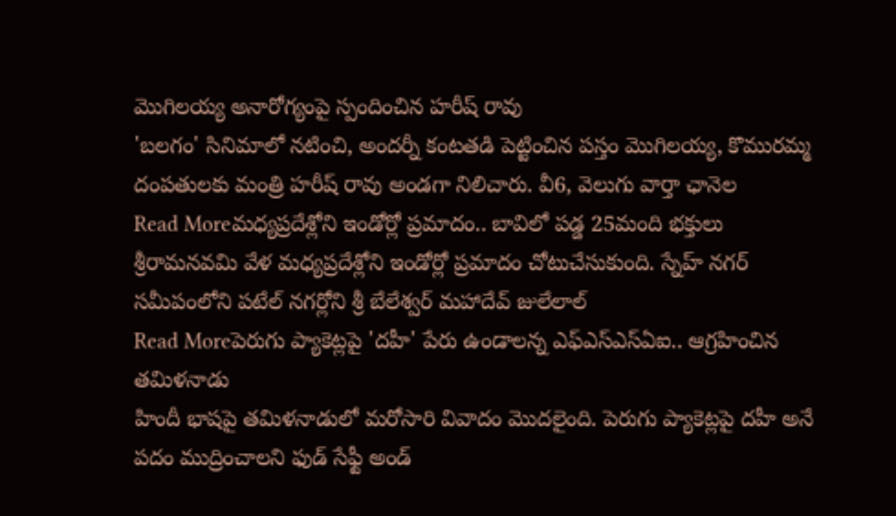మొగిలయ్య అనారోగ్యంపై స్పందించిన హరీష్ రావు
'బలగం' సినిమాలో నటించి, అందర్నీ కంటతడి పెట్టించిన పస్తం మొగిలయ్య, కొమురమ్మ దంపతులకు మంత్రి హరీష్ రావు అండగా నిలిచారు. వీ6, వెలుగు వార్తా ఛానెల
Read Moreమధ్యప్రదేశ్లోని ఇండోర్లో ప్రమాదం.. బావిలో పడ్డ 25మంది భక్తులు
శ్రీరామనవమి వేళ మధ్యప్రదేశ్లోని ఇండోర్లో ప్రమాదం చోటుచేసుకుంది. స్నేహ్ నగర్ సమీపంలోని పటేల్ నగర్లోని శ్రీ బేలేశ్వర్ మహాదేవ్ జులేలాల్
Read Moreపెరుగు ప్యాకెట్లపై 'దహీ' పేరు ఉండాలన్న ఎఫ్ఎస్ఎస్ఏఐ.. ఆగ్రహించిన తమిళనాడు
హిందీ భాషపై తమిళనాడులో మరోసారి వివాదం మొదలైంది. పెరుగు ప్యాకెట్లపై దహీ అనే పదం ముద్రించాలని ఫుడ్ సేఫ్టీ అండ్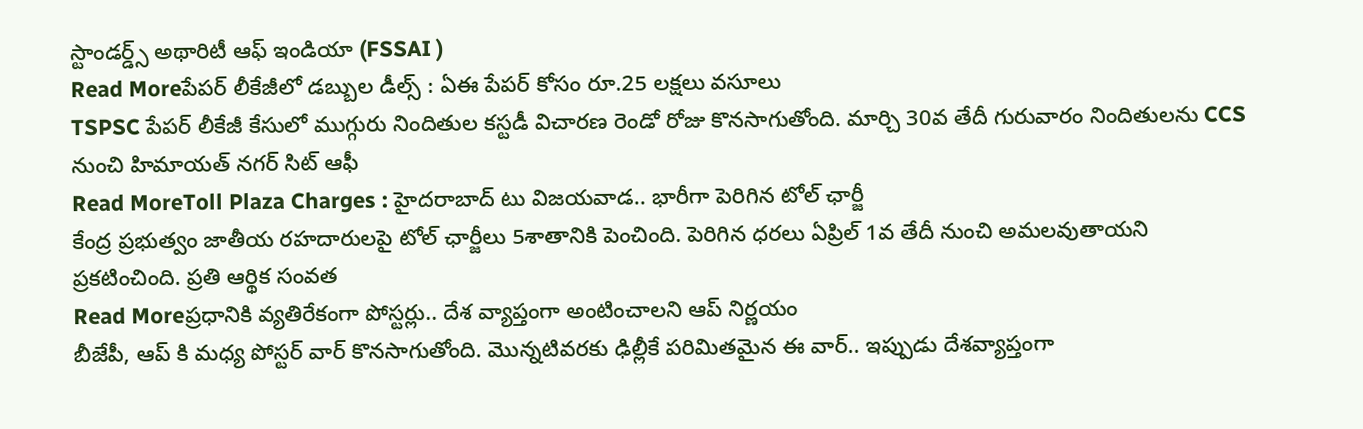స్టాండర్డ్స్ అథారిటీ ఆఫ్ ఇండియా (FSSAI )
Read Moreపేపర్ లీకేజీలో డబ్బుల డీల్స్ : ఏఈ పేపర్ కోసం రూ.25 లక్షలు వసూలు
TSPSC పేపర్ లీకేజీ కేసులో ముగ్గురు నిందితుల కస్టడీ విచారణ రెండో రోజు కొనసాగుతోంది. మార్చి 30వ తేదీ గురువారం నిందితులను CCS నుంచి హిమాయత్ నగర్ సిట్ ఆఫీ
Read MoreToll Plaza Charges : హైదరాబాద్ టు విజయవాడ.. భారీగా పెరిగిన టోల్ ఛార్జీ
కేంద్ర ప్రభుత్వం జాతీయ రహదారులపై టోల్ ఛార్జీలు 5శాతానికి పెంచింది. పెరిగిన ధరలు ఏప్రిల్ 1వ తేదీ నుంచి అమలవుతాయని ప్రకటించింది. ప్రతి ఆర్థిక సంవత
Read Moreప్రధానికి వ్యతిరేకంగా పోస్టర్లు.. దేశ వ్యాప్తంగా అంటించాలని ఆప్ నిర్ణయం
బీజేపీ, ఆప్ కి మధ్య పోస్టర్ వార్ కొనసాగుతోంది. మొన్నటివరకు ఢిల్లీకే పరిమితమైన ఈ వార్.. ఇప్పుడు దేశవ్యాప్తంగా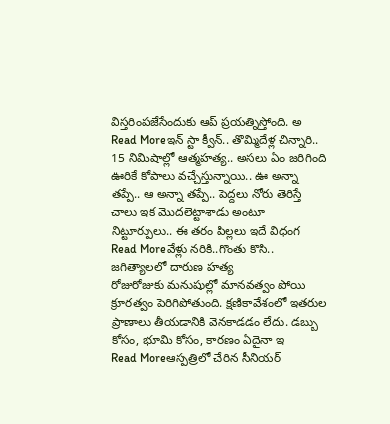విస్తరింపజేసేందుకు ఆప్ ప్రయత్నిస్తోంది. అ
Read Moreఇన్ స్టా క్వీన్.. తొమ్మిదేళ్ల చిన్నారి.. 15 నిమిషాల్లో ఆత్మహత్య.. అసలు ఏం జరిగింది
ఊరికే కోపాలు వచ్చేస్తున్నాయి.. ఊ అన్నా తప్పే.. ఆ అన్నా తప్పే.. పెద్దలు నోరు తెరిస్తే చాలు ఇక మొదలెట్టాశాడు అంటూ నిట్టూర్పులు.. ఈ తరం పిల్లలు ఇదే విధంగ
Read Moreవేళ్లు నరికి..గొంతు కొసి.. జగిత్యాలలో దారుణ హత్య
రోజురోజుకు మనుషుల్లో మానవత్వం పోయి క్రూరత్వం పెరిగిపోతుంది. క్షణికావేశంలో ఇతరుల ప్రాణాలు తీయడానికి వెనకాడడం లేదు. డబ్బు కోసం, భూమి కోసం, కారణం ఏదైనా ఇ
Read Moreఆస్పత్రిలో చేరిన సీనియర్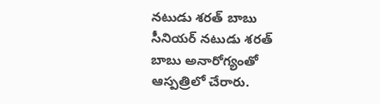నటుడు శరత్ బాబు
సీనియర్ నటుడు శరత్ బాబు అనారోగ్యంతో ఆస్పత్రిలో చేరారు.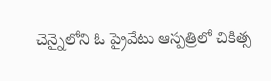చెన్నైలోని ఓ ప్రైవేటు ఆస్పత్రిలో చికిత్స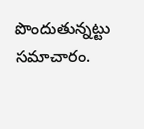పొందుతున్నట్టు సమాచారం.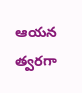ఆయన త్వరగా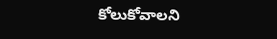కోలుకోవాలని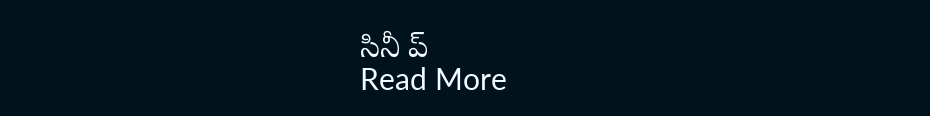సినీ ప్
Read More